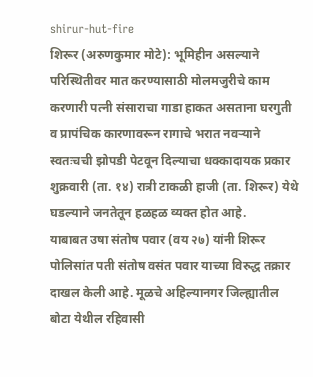shirur-hut-fire
शिरूर (अरुणकुमार मोटे): भूमिहीन असल्याने परिस्थितीवर मात करण्यासाठी मोलमजुरीचे काम करणारी पत्नी संसाराचा गाडा हाकत असताना घरगुती व प्रापंचिक कारणावरून रागाचे भरात नवऱ्याने स्वतःचची झोपडी पेटवून दिल्याचा धक्कादायक प्रकार शुक्रवारी (ता. १४) रात्री टाकळी हाजी (ता. शिरूर) येथे घडल्याने जनतेतून हळहळ व्यक्त होत आहे.
याबाबत उषा संतोष पवार (वय २७) यांनी शिरूर पोलिसांत पती संतोष वसंत पवार याच्या विरुद्ध तक्रार दाखल केली आहे. मूळचे अहिल्यानगर जिल्ह्यातील बोटा येथील रहिवासी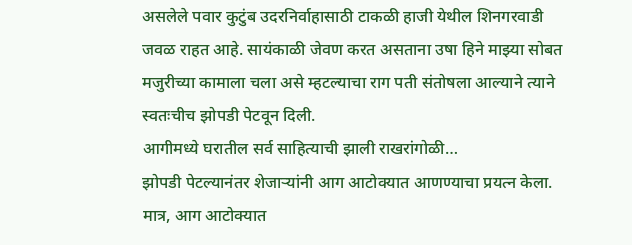असलेले पवार कुटुंब उदरनिर्वाहासाठी टाकळी हाजी येथील शिनगरवाडी जवळ राहत आहे. सायंकाळी जेवण करत असताना उषा हिने माझ्या सोबत मजुरीच्या कामाला चला असे म्हटल्याचा राग पती संतोषला आल्याने त्याने स्वतःचीच झोपडी पेटवून दिली.
आगीमध्ये घरातील सर्व साहित्याची झाली राखरांगोळी…
झोपडी पेटल्यानंतर शेजाऱ्यांनी आग आटोक्यात आणण्याचा प्रयत्न केला. मात्र, आग आटोक्यात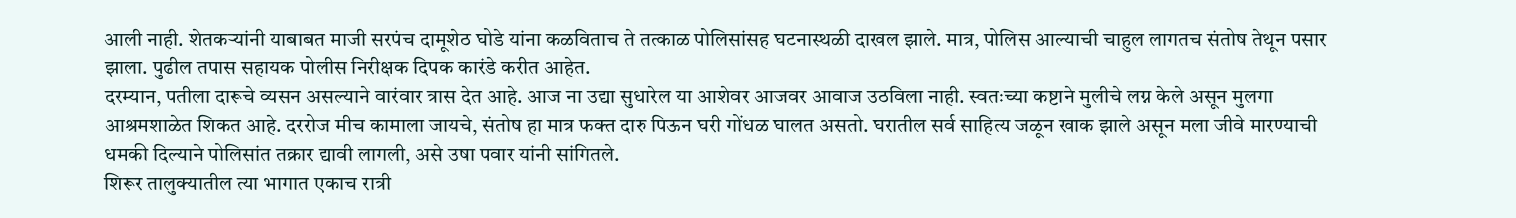आली नाही. शेतकऱ्यांनी याबाबत माजी सरपंच दामूशेठ घोडे यांना कळविताच ते तत्काळ पोलिसांसह घटनास्थळी दाखल झाले. मात्र, पोलिस आल्याची चाहुल लागतच संतोष तेथून पसार झाला. पुढील तपास सहायक पोलीस निरीक्षक दिपक कारंडे करीत आहेत.
दरम्यान, पतीला दारूचे व्यसन असल्याने वारंवार त्रास देत आहे. आज ना उद्या सुधारेल या आशेवर आजवर आवाज उठविला नाही. स्वतःच्या कष्टाने मुलीचे लग्न केले असून मुलगा आश्रमशाळेत शिकत आहे. दररोज मीच कामाला जायचे, संतोष हा मात्र फक्त दारु पिऊन घरी गोंधळ घालत असतो. घरातील सर्व साहित्य जळून खाक झाले असून मला जीवे मारण्याची धमकी दिल्याने पोलिसांत तक्रार द्यावी लागली, असे उषा पवार यांनी सांगितले.
शिरूर तालुक्यातील त्या भागात एकाच रात्री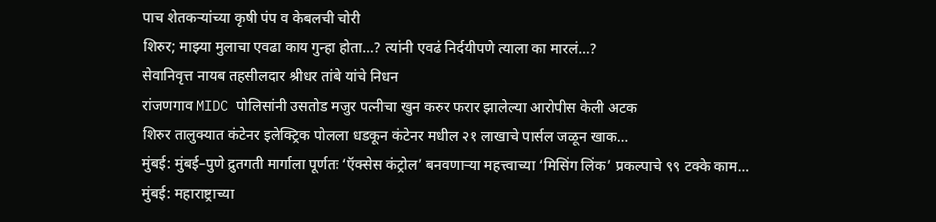पाच शेतकऱ्यांच्या कृषी पंप व केबलची चोरी
शिरुर; माझ्या मुलाचा एवढा काय गुन्हा होता…? त्यांनी एवढं निर्दयीपणे त्याला का मारलं…?
सेवानिवृत्त नायब तहसीलदार श्रीधर तांबे यांचे निधन
रांजणगाव MIDC पोलिसांनी उसतोड मजुर पत्नीचा खुन करुर फरार झालेल्या आरोपीस केली अटक
शिरुर तालुक्यात कंटेनर इलेक्ट्रिक पोलला धडकून कंटेनर मधील २१ लाखाचे पार्सल जळून खाक…
मुंबई: मुंबई–पुणे द्रुतगती मार्गाला पूर्णतः ‘ऍक्सेस कंट्रोल’ बनवणाऱ्या महत्त्वाच्या ‘मिसिंग लिंक’ प्रकल्पाचे ९९ टक्के काम…
मुंबई: महाराष्ट्राच्या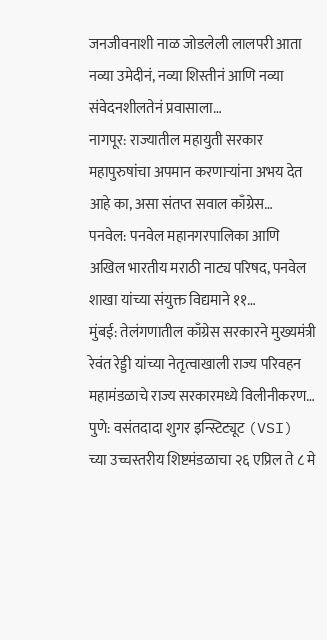जनजीवनाशी नाळ जोडलेली लालपरी आता नव्या उमेदीनं, नव्या शिस्तीनं आणि नव्या संवेदनशीलतेनं प्रवासाला…
नागपूर: राज्यातील महायुती सरकार महापुरुषांचा अपमान करणाऱ्यांना अभय देत आहे का, असा संतप्त सवाल काँग्रेस…
पनवेल: पनवेल महानगरपालिका आणि अखिल भारतीय मराठी नाट्य परिषद, पनवेल शाखा यांच्या संयुक्त विद्यमाने ११…
मुंबई: तेलंगणातील काँग्रेस सरकारने मुख्यमंत्री रेवंत रेड्डी यांच्या नेतृत्वाखाली राज्य परिवहन महामंडळाचे राज्य सरकारमध्ये विलीनीकरण…
पुणे: वसंतदादा शुगर इन्स्टिट्यूट (VSI) च्या उच्चस्तरीय शिष्टमंडळाचा २६ एप्रिल ते ८ मे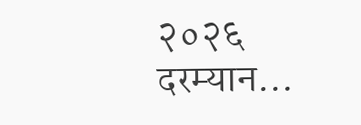२०२६ दरम्यान…